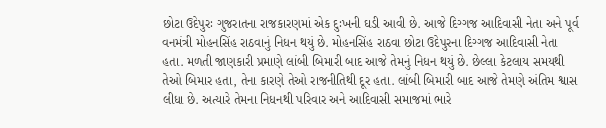છોટા ઉદેપુરઃ ગુજરાતના રાજકારણમાં એક દુઃખની ઘડી આવી છે. આજે દિગ્ગજ આદિવાસી નેતા અને પૂર્વ વનમંત્રી મોહનસિંહ રાઠવાનું નિધન થયું છે. મોહનસિંહ રાઠવા છોટા ઉદેપુરના દિગ્ગજ આદિવાસી નેતા હતા. મળતી જાણકારી પ્રમાણે લાંબી બિમારી બાદ આજે તેમનું નિધન થયું છે. છેલ્લા કેટલાય સમયથી તેઓ બિમાર હતા, તેના કારણે તેઓ રાજનીતિથી દૂર હતા. લાંબી બિમારી બાદ આજે તેમણે અંતિમ શ્વાસ લીધા છે. અત્યારે તેમના નિધનથી પરિવાર અને આદિવાસી સમાજમાં ભારે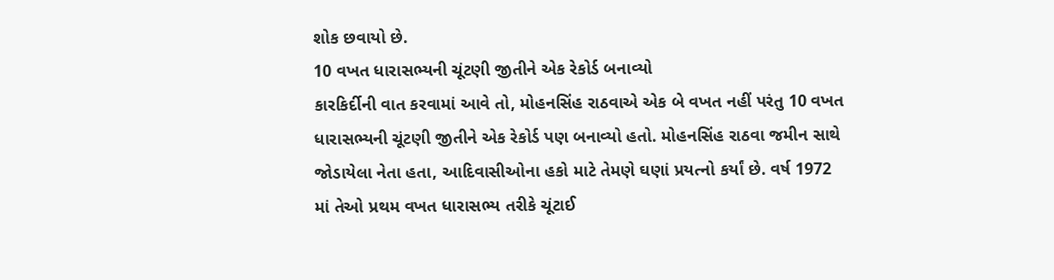શોક છવાયો છે.
10 વખત ધારાસભ્યની ચૂંટણી જીતીને એક રેકોર્ડ બનાવ્યો
કારકિર્દીની વાત કરવામાં આવે તો, મોહનસિંહ રાઠવાએ એક બે વખત નહીં પરંતુ 10 વખત ધારાસભ્યની ચૂંટણી જીતીને એક રેકોર્ડ પણ બનાવ્યો હતો. મોહનસિંહ રાઠવા જમીન સાથે જોડાયેલા નેતા હતા, આદિવાસીઓના હકો માટે તેમણે ઘણાં પ્રયત્નો કર્યાં છે. વર્ષ 1972 માં તેઓ પ્રથમ વખત ધારાસભ્ય તરીકે ચૂંટાઈ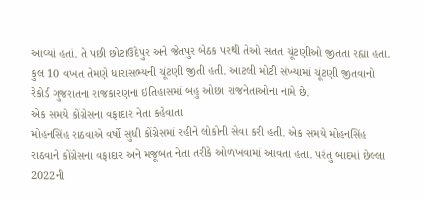આવ્યાં હતાં. તે પછી છોટાઉદેપુર અને જેતપુર બેઠક પરથી તેઓ સતત ચૂંટણીઓ જીતતા રહ્યા હતા. કુલ 10 વખત તેમણે ધારાસભ્યની ચૂંટણી જીતી હતી. આટલી મોટી સંખ્યામાં ચૂંટણી જીતવાનો રેકોર્ડ ગુજરાતના રાજકારણના ઇતિહાસમાં બહુ ઓછા રાજનેતાઓના નામે છે.
એક સમયે કોંગ્રેસના વફાદાર નેતા કહેવાતા
મોહનસિંહ રાઠવાએ વર્ષો સુધી કોંગ્રેસમાં રહીને લોકોની સેવા કરી હતી. એક સમયે મોહનસિંહ રાઠવાને કોંગ્રેસના વફાદાર અને મજૂબત નેતા તરીકે ઓળખવામાં આવતા હતા. પરંતુ બાદમાં છેલ્લા 2022ની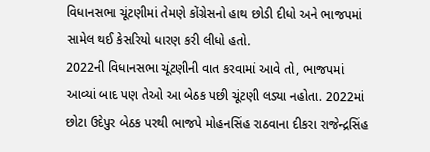વિધાનસભા ચૂંટણીમાં તેમણે કોંગ્રેસનો હાથ છોડી દીધો અને ભાજપમાં સામેલ થઈ કેસરિયો ધારણ કરી લીધો હતો.
2022ની વિધાનસભા ચૂંટણીની વાત કરવામાં આવે તો, ભાજપમાં આવ્યાં બાદ પણ તેઓ આ બેઠક પછી ચૂંટણી લડ્યા નહોતા. 2022માં છોટા ઉદેપુર બેઠક પરથી ભાજપે મોહનસિંહ રાઠવાના દીકરા રાજેન્દ્રસિંહ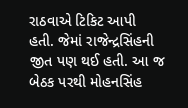રાઠવાએ ટિકિટ આપી હતી. જેમાં રાજેન્દ્રસિંહની જીત પણ થઈ હતી. આ જ બેઠક પરથી મોહનસિંહ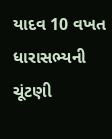યાદવ 10 વખત ધારાસભ્યની ચૂંટણી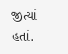જીત્યાં હતાં.